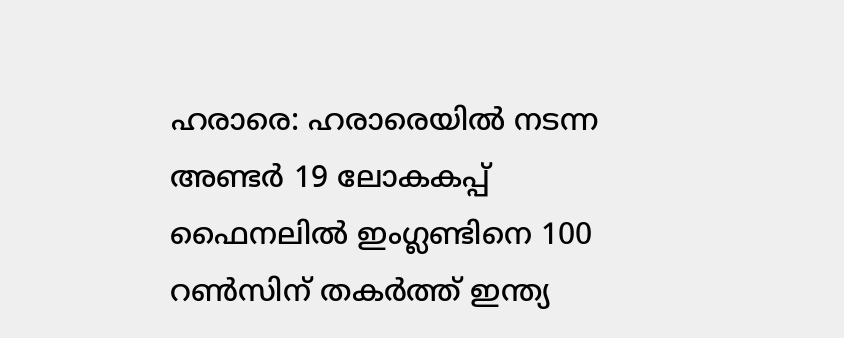ഹരാരെ: ഹരാരെയിൽ നടന്ന അണ്ടർ 19 ലോകകപ്പ് ഫൈനലിൽ ഇംഗ്ലണ്ടിനെ 100 റൺസിന് തകർത്ത് ഇന്ത്യ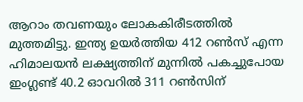ആറാം തവണയും ലോകകിരീടത്തിൽ മുത്തമിട്ടു. ഇന്ത്യ ഉയർത്തിയ 412 റൺസ് എന്ന ഹിമാലയൻ ലക്ഷ്യത്തിന് മുന്നിൽ പകച്ചുപോയ ഇംഗ്ലണ്ട് 40.2 ഓവറിൽ 311 റൺസിന്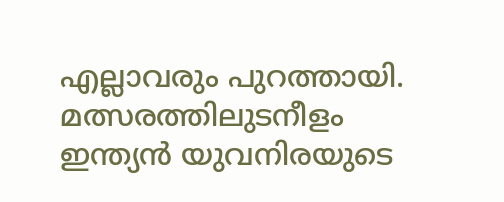എല്ലാവരും പുറത്തായി.
മത്സരത്തിലുടനീളം ഇന്ത്യൻ യുവനിരയുടെ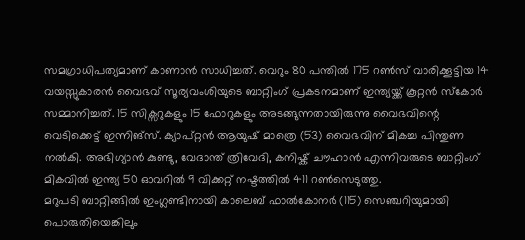സമഗ്രാധിപത്യമാണ് കാണാൻ സാധിച്ചത്. വെറും 80 പന്തിൽ 175 റൺസ് വാരിക്കൂട്ടിയ 14 വയസ്സുകാരൻ വൈഭവ് സൂര്യവംശിയുടെ ബാറ്റിംഗ് പ്രകടനമാണ് ഇന്ത്യയ്ക്ക് കൂറ്റൻ സ്കോർ സമ്മാനിച്ചത്. 15 സിക്സറുകളും 15 ഫോറുകളും അടങ്ങുന്നതായിരുന്നു വൈഭവിന്റെ വെടിക്കെട്ട് ഇന്നിങ്സ്. ക്യാപ്റ്റൻ ആയുഷ് മാത്രെ (53) വൈഭവിന് മികച്ച പിന്തുണ നൽകി. അഭിഗ്യാൻ കുണ്ടു, വേദാന്ത് ത്രിവേദി, കനിഷ്ക് ചൗഹാൻ എന്നിവരുടെ ബാറ്റിംഗ് മികവിൽ ഇന്ത്യ 50 ഓവറിൽ 9 വിക്കറ്റ് നഷ്ടത്തിൽ 411 റൺസെടുത്തു.
മറുപടി ബാറ്റിങ്ങിൽ ഇംഗ്ലണ്ടിനായി കാലെബ് ഫാൽകോനർ (115) സെഞ്ചറിയുമായി പൊരുതിയെങ്കിലും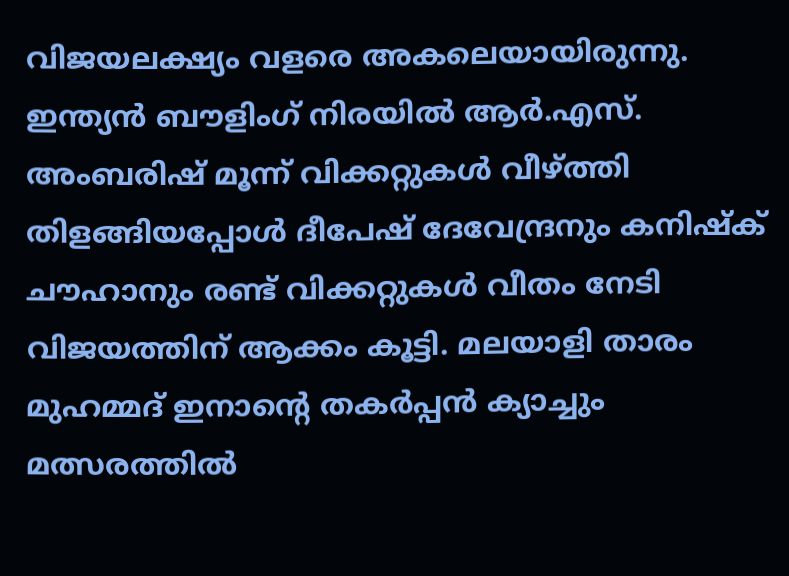വിജയലക്ഷ്യം വളരെ അകലെയായിരുന്നു. ഇന്ത്യൻ ബൗളിംഗ് നിരയിൽ ആർ.എസ്. അംബരിഷ് മൂന്ന് വിക്കറ്റുകൾ വീഴ്ത്തി തിളങ്ങിയപ്പോൾ ദീപേഷ് ദേവേന്ദ്രനും കനിഷ്ക് ചൗഹാനും രണ്ട് വിക്കറ്റുകൾ വീതം നേടി വിജയത്തിന് ആക്കം കൂട്ടി. മലയാളി താരം മുഹമ്മദ് ഇനാന്റെ തകർപ്പൻ ക്യാച്ചും മത്സരത്തിൽ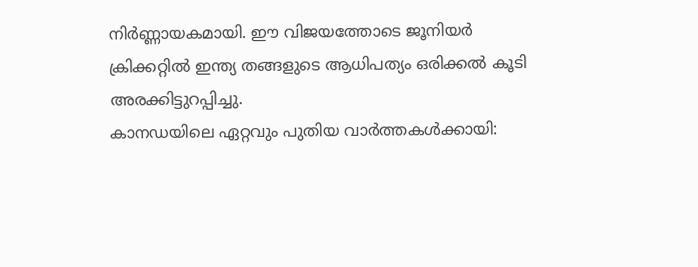നിർണ്ണായകമായി. ഈ വിജയത്തോടെ ജൂനിയർ ക്രിക്കറ്റിൽ ഇന്ത്യ തങ്ങളുടെ ആധിപത്യം ഒരിക്കൽ കൂടി അരക്കിട്ടുറപ്പിച്ചു.
കാനഡയിലെ ഏറ്റവും പുതിയ വാർത്തകൾക്കായി: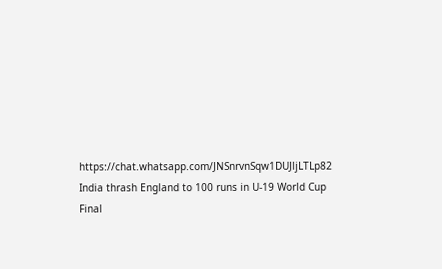https://chat.whatsapp.com/JNSnrvnSqw1DUJljLTLp82
India thrash England to 100 runs in U-19 World Cup Final